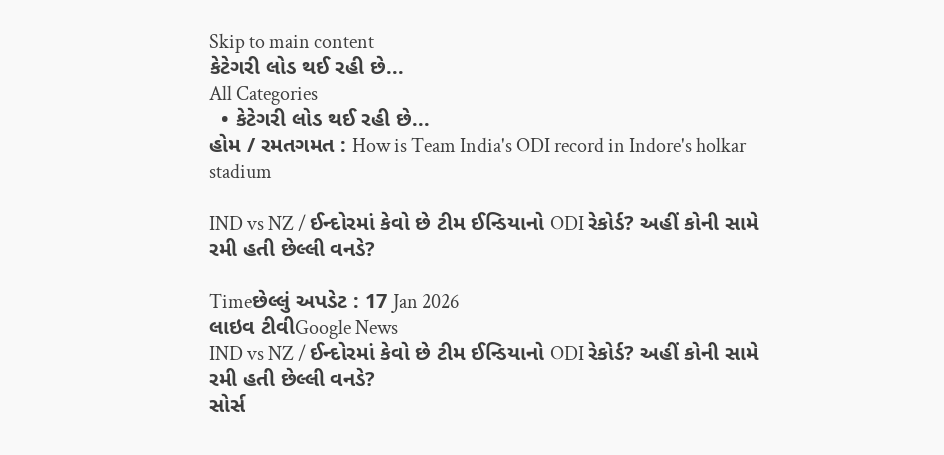Skip to main content
કેટેગરી લોડ થઈ રહી છે...
All Categories
  • કેટેગરી લોડ થઈ રહી છે...
હોમ / રમતગમત : How is Team India's ODI record in Indore's holkar stadium

IND vs NZ / ઈન્દોરમાં કેવો છે ટીમ ઈન્ડિયાનો ODI રેકોર્ડ? અહીં કોની સામે રમી હતી છેલ્લી વનડે?

Timeછેલ્લું અપડેટ : 17 Jan 2026
લાઇવ ટીવીGoogle News
IND vs NZ / ઈન્દોરમાં કેવો છે ટીમ ઈન્ડિયાનો ODI રેકોર્ડ? અહીં કોની સામે રમી હતી છેલ્લી વનડે?
સોર્સ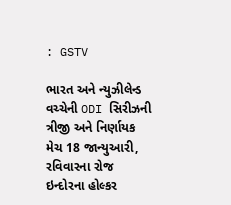: GSTV

ભારત અને ન્યુઝીલેન્ડ વચ્ચેની ODI સિરીઝની ત્રીજી અને નિર્ણાયક મેચ 18 જાન્યુઆરી, રવિવારના રોજ ઇન્દોરના હોલ્કર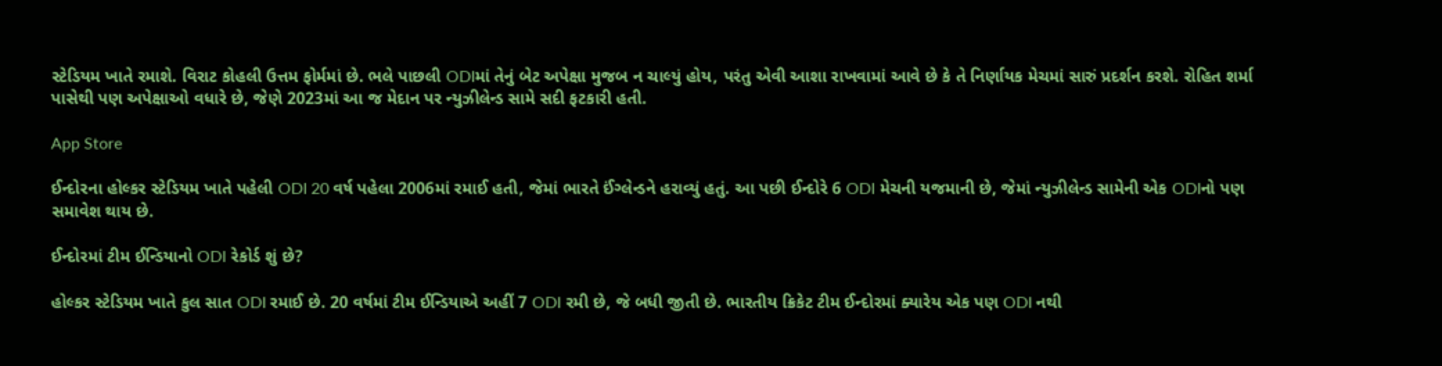સ્ટેડિયમ ખાતે રમાશે. વિરાટ કોહલી ઉત્તમ ફોર્મમાં છે. ભલે પાછલી ODIમાં તેનું બેટ અપેક્ષા મુજબ ન ચાલ્યું હોય, પરંતુ એવી આશા રાખવામાં આવે છે કે તે નિર્ણાયક મેચમાં સારું પ્રદર્શન કરશે. રોહિત શર્મા પાસેથી પણ અપેક્ષાઓ વધારે છે, જેણે 2023માં આ જ મેદાન પર ન્યુઝીલેન્ડ સામે સદી ફટકારી હતી.

App Store

ઈન્દોરના હોલ્કર સ્ટેડિયમ ખાતે પહેલી ODI 20 વર્ષ પહેલા 2006માં રમાઈ હતી, જેમાં ભારતે ઈંગ્લેન્ડને હરાવ્યું હતું. આ પછી ઈન્દોરે 6 ODI મેચની યજમાની છે, જેમાં ન્યુઝીલેન્ડ સામેની એક ODIનો પણ સમાવેશ થાય છે.

ઈન્દોરમાં ટીમ ઈન્ડિયાનો ODI રેકોર્ડ શું છે?

હોલ્કર સ્ટેડિયમ ખાતે કુલ સાત ODI રમાઈ છે. 20 વર્ષમાં ટીમ ઈન્ડિયાએ અહીં 7 ODI રમી છે, જે બધી જીતી છે. ભારતીય ક્રિકેટ ટીમ ઈન્દોરમાં ક્યારેય એક પણ ODI નથી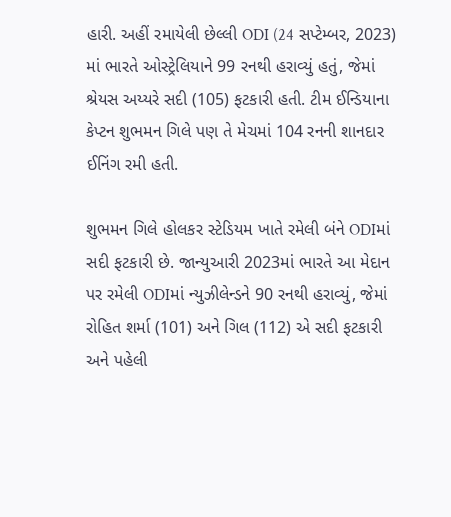હારી. અહીં રમાયેલી છેલ્લી ODI (24 સપ્ટેમ્બર, 2023) માં ભારતે ઓસ્ટ્રેલિયાને 99 રનથી હરાવ્યું હતું, જેમાં શ્રેયસ અય્યરે સદી (105) ફટકારી હતી. ટીમ ઈન્ડિયાના કેપ્ટન શુભમન ગિલે પણ તે મેચમાં 104 રનની શાનદાર ઈનિંગ રમી હતી.

શુભમન ગિલે હોલકર સ્ટેડિયમ ખાતે રમેલી બંને ODIમાં સદી ફટકારી છે. જાન્યુઆરી 2023માં ભારતે આ મેદાન પર રમેલી ODIમાં ન્યુઝીલેન્ડને 90 રનથી હરાવ્યું, જેમાં રોહિત શર્મા (101) અને ગિલ (112) એ સદી ફટકારી અને પહેલી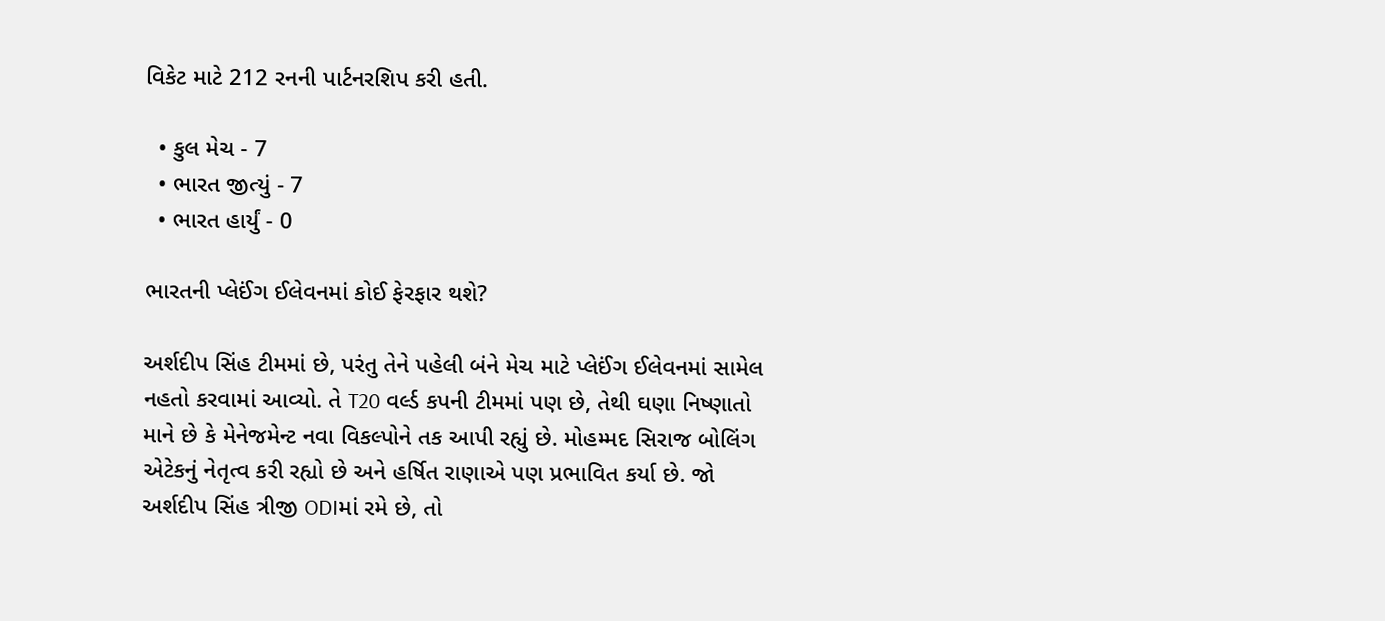વિકેટ માટે 212 રનની પાર્ટનરશિપ કરી હતી.

  • કુલ મેચ - 7
  • ભારત જીત્યું - 7
  • ભારત હાર્યું - 0

ભારતની પ્લેઈંગ ઈલેવનમાં કોઈ ફેરફાર થશે?

અર્શદીપ સિંહ ટીમમાં છે, પરંતુ તેને પહેલી બંને મેચ માટે પ્લેઈંગ ઈલેવનમાં સામેલ નહતો કરવામાં આવ્યો. તે T20 વર્લ્ડ કપની ટીમમાં પણ છે, તેથી ઘણા નિષ્ણાતો માને છે કે મેનેજમેન્ટ નવા વિકલ્પોને તક આપી રહ્યું છે. મોહમ્મદ સિરાજ બોલિંગ એટેકનું નેતૃત્વ કરી રહ્યો છે અને હર્ષિત રાણાએ પણ પ્રભાવિત કર્યા છે. જો અર્શદીપ સિંહ ત્રીજી ODIમાં રમે છે, તો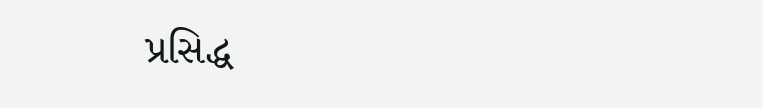પ્રસિદ્ધ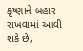કૃષ્ણાને બહાર રાખવામાં આવી શકે છે,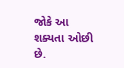જોકે આ શક્યતા ઓછી છે.